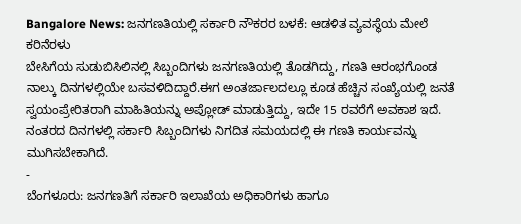Bangalore News: ಜನಗಣತಿಯಲ್ಲಿ ಸರ್ಕಾರಿ ನೌಕರರ ಬಳಕೆ: ಆಡಳಿತ ವ್ಯವಸ್ಥೆಯ ಮೇಲೆ ಕರಿನೆರಳು
ಬೇಸಿಗೆಯ ಸುಡುಬಿಸಿಲಿನಲ್ಲಿ ಸಿಬ್ಬಂದಿಗಳು ಜನಗಣತಿಯಲ್ಲಿ ತೊಡಗಿದ್ದು, ಗಣತಿ ಆರಂಭಗೊಂಡ ನಾಲ್ಕು ದಿನಗಳಲ್ಲಿಯೇ ಬಸವಳಿದಿದ್ದಾರೆ.ಈಗ ಅಂತರ್ಜಾಲದಲ್ಲೂ ಕೂಡ ಹೆಚ್ಚಿನ ಸಂಖ್ಯೆಯಲ್ಲಿ ಜನತೆ ಸ್ವಯಂಪ್ರೇರಿತರಾಗಿ ಮಾಹಿತಿಯನ್ನು ಅಪ್ಲೋಡ್ ಮಾಡುತ್ತಿದ್ದು, ಇದೇ 15 ರವರೆಗೆ ಅವಕಾಶ ಇದೆ. ನಂತರದ ದಿನಗಳಲ್ಲಿ ಸರ್ಕಾರಿ ಸಿಬ್ಬಂದಿಗಳು ನಿಗದಿತ ಸಮಯದಲ್ಲಿ ಈ ಗಣತಿ ಕಾರ್ಯವನ್ನು ಮುಗಿಸಬೇಕಾಗಿದೆ.
-
ಬೆಂಗಳೂರು: ಜನಗಣತಿಗೆ ಸರ್ಕಾರಿ ಇಲಾಖೆಯ ಅಧಿಕಾರಿಗಳು ಹಾಗೂ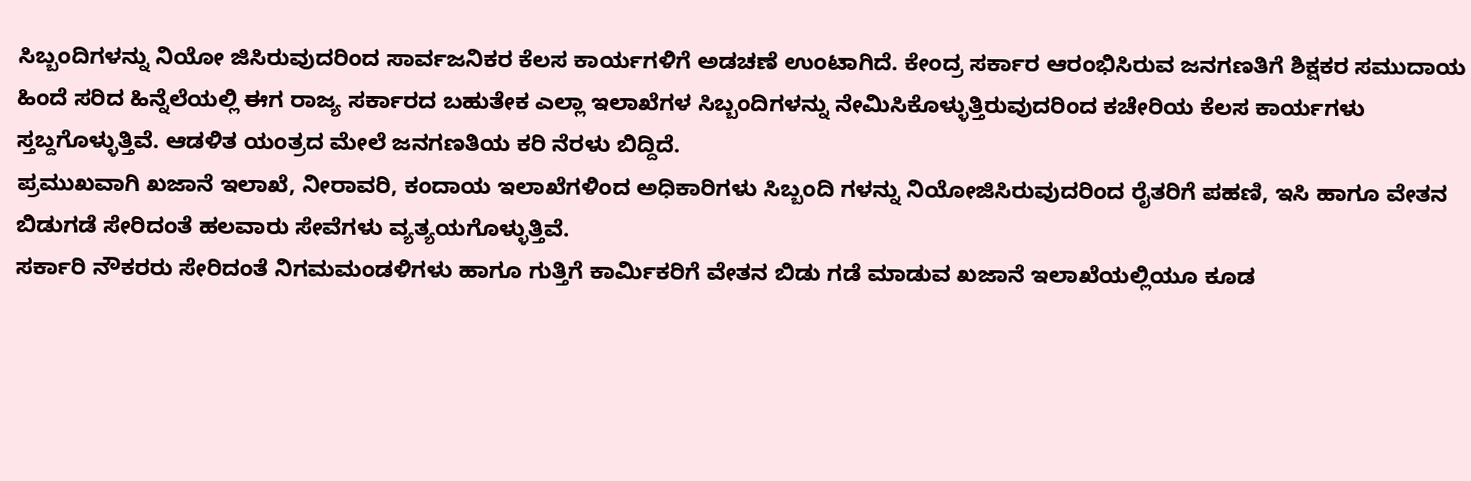ಸಿಬ್ಬಂದಿಗಳನ್ನು ನಿಯೋ ಜಿಸಿರುವುದರಿಂದ ಸಾರ್ವಜನಿಕರ ಕೆಲಸ ಕಾರ್ಯಗಳಿಗೆ ಅಡಚಣೆ ಉಂಟಾಗಿದೆ. ಕೇಂದ್ರ ಸರ್ಕಾರ ಆರಂಭಿಸಿರುವ ಜನಗಣತಿಗೆ ಶಿಕ್ಷಕರ ಸಮುದಾಯ ಹಿಂದೆ ಸರಿದ ಹಿನ್ನೆಲೆಯಲ್ಲಿ ಈಗ ರಾಜ್ಯ ಸರ್ಕಾರದ ಬಹುತೇಕ ಎಲ್ಲಾ ಇಲಾಖೆಗಳ ಸಿಬ್ಬಂದಿಗಳನ್ನು ನೇಮಿಸಿಕೊಳ್ಳುತ್ತಿರುವುದರಿಂದ ಕಚೇರಿಯ ಕೆಲಸ ಕಾರ್ಯಗಳು ಸ್ತಬ್ದಗೊಳ್ಳುತ್ತಿವೆ. ಆಡಳಿತ ಯಂತ್ರದ ಮೇಲೆ ಜನಗಣತಿಯ ಕರಿ ನೆರಳು ಬಿದ್ದಿದೆ.
ಪ್ರಮುಖವಾಗಿ ಖಜಾನೆ ಇಲಾಖೆ, ನೀರಾವರಿ, ಕಂದಾಯ ಇಲಾಖೆಗಳಿಂದ ಅಧಿಕಾರಿಗಳು ಸಿಬ್ಬಂದಿ ಗಳನ್ನು ನಿಯೋಜಿಸಿರುವುದರಿಂದ ರೈತರಿಗೆ ಪಹಣಿ, ಇಸಿ ಹಾಗೂ ವೇತನ ಬಿಡುಗಡೆ ಸೇರಿದಂತೆ ಹಲವಾರು ಸೇವೆಗಳು ವ್ಯತ್ಯಯಗೊಳ್ಳುತ್ತಿವೆ.
ಸರ್ಕಾರಿ ನೌಕರರು ಸೇರಿದಂತೆ ನಿಗಮಮಂಡಳಿಗಳು ಹಾಗೂ ಗುತ್ತಿಗೆ ಕಾರ್ಮಿಕರಿಗೆ ವೇತನ ಬಿಡು ಗಡೆ ಮಾಡುವ ಖಜಾನೆ ಇಲಾಖೆಯಲ್ಲಿಯೂ ಕೂಡ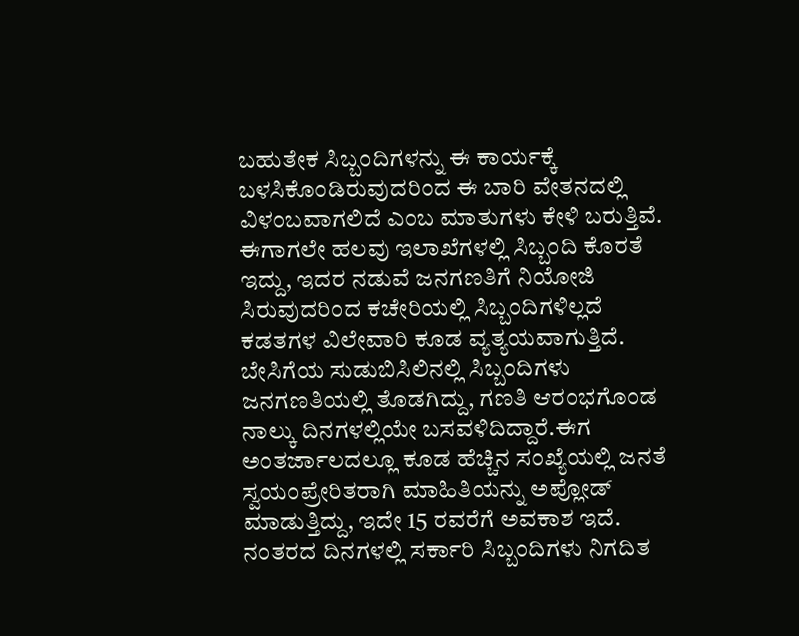ಬಹುತೇಕ ಸಿಬ್ಬಂದಿಗಳನ್ನು ಈ ಕಾರ್ಯಕ್ಕೆ ಬಳಸಿಕೊಂಡಿರುವುದರಿಂದ ಈ ಬಾರಿ ವೇತನದಲ್ಲಿ ವಿಳಂಬವಾಗಲಿದೆ ಎಂಬ ಮಾತುಗಳು ಕೇಳಿ ಬರುತ್ತಿವೆ.
ಈಗಾಗಲೇ ಹಲವು ಇಲಾಖೆಗಳಲ್ಲಿ ಸಿಬ್ಬಂದಿ ಕೊರತೆ ಇದ್ದು, ಇದರ ನಡುವೆ ಜನಗಣತಿಗೆ ನಿಯೋಜಿ ಸಿರುವುದರಿಂದ ಕಚೇರಿಯಲ್ಲಿ ಸಿಬ್ಬಂದಿಗಳಿಲ್ಲದೆ ಕಡತಗಳ ವಿಲೇವಾರಿ ಕೂಡ ವ್ಯತ್ಯಯವಾಗುತ್ತಿದೆ.
ಬೇಸಿಗೆಯ ಸುಡುಬಿಸಿಲಿನಲ್ಲಿ ಸಿಬ್ಬಂದಿಗಳು ಜನಗಣತಿಯಲ್ಲಿ ತೊಡಗಿದ್ದು, ಗಣತಿ ಆರಂಭಗೊಂಡ ನಾಲ್ಕು ದಿನಗಳಲ್ಲಿಯೇ ಬಸವಳಿದಿದ್ದಾರೆ.ಈಗ ಅಂತರ್ಜಾಲದಲ್ಲೂ ಕೂಡ ಹೆಚ್ಚಿನ ಸಂಖ್ಯೆಯಲ್ಲಿ ಜನತೆ ಸ್ವಯಂಪ್ರೇರಿತರಾಗಿ ಮಾಹಿತಿಯನ್ನು ಅಪ್ಲೋಡ್ ಮಾಡುತ್ತಿದ್ದು, ಇದೇ 15 ರವರೆಗೆ ಅವಕಾಶ ಇದೆ. ನಂತರದ ದಿನಗಳಲ್ಲಿ ಸರ್ಕಾರಿ ಸಿಬ್ಬಂದಿಗಳು ನಿಗದಿತ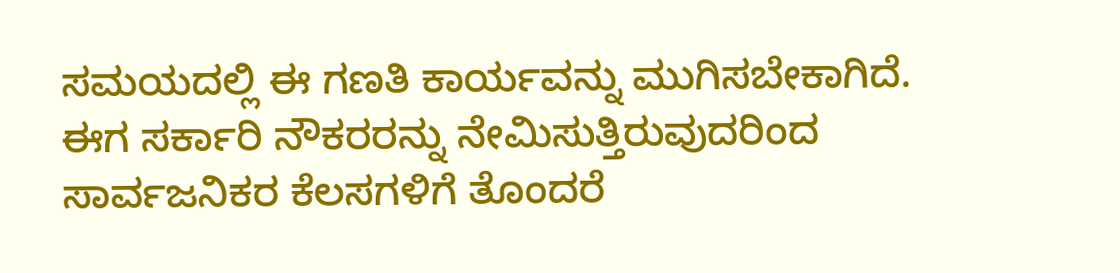ಸಮಯದಲ್ಲಿ ಈ ಗಣತಿ ಕಾರ್ಯವನ್ನು ಮುಗಿಸಬೇಕಾಗಿದೆ.
ಈಗ ಸರ್ಕಾರಿ ನೌಕರರನ್ನು ನೇಮಿಸುತ್ತಿರುವುದರಿಂದ ಸಾರ್ವಜನಿಕರ ಕೆಲಸಗಳಿಗೆ ತೊಂದರೆ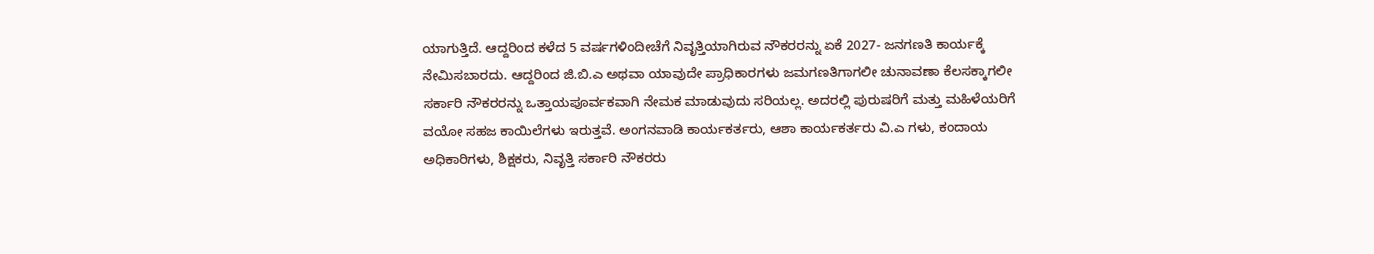ಯಾಗುತ್ತಿದೆ. ಆದ್ದರಿಂದ ಕಳೆದ 5 ವರ್ಷಗಳಿಂದೀಚೆಗೆ ನಿವೃತ್ತಿಯಾಗಿರುವ ನೌಕರರನ್ನು ಏಕೆ 2027- ಜನಗಣತಿ ಕಾರ್ಯಕ್ಕೆ ನೇಮಿಸಬಾರದು. ಆದ್ದರಿಂದ ಜಿ.ಬಿ.ಎ ಅಥವಾ ಯಾವುದೇ ಪ್ರಾಧಿಕಾರಗಳು ಜಮಗಣತಿಗಾಗಲೀ ಚುನಾವಣಾ ಕೆಲಸಕ್ಕಾಗಲೀ ಸರ್ಕಾರಿ ನೌಕರರನ್ನು ಒತ್ತಾಯಪೂರ್ವಕವಾಗಿ ನೇಮಕ ಮಾಡುವುದು ಸರಿಯಲ್ಲ. ಅದರಲ್ಲಿ ಪುರುಷರಿಗೆ ಮತ್ತು ಮಹಿಳೆಯರಿಗೆ ವಯೋ ಸಹಜ ಕಾಯಿಲೆಗಳು ಇರುತ್ತವೆ. ಅಂಗನವಾಡಿ ಕಾರ್ಯಕರ್ತರು, ಆಶಾ ಕಾರ್ಯಕರ್ತರು ವಿ.ಎ ಗಳು, ಕಂದಾಯ ಅಧಿಕಾರಿಗಳು, ಶಿಕ್ಷಕರು, ನಿವೃತ್ತಿ ಸರ್ಕಾರಿ ನೌಕರರು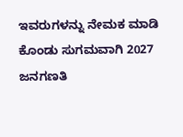ಇವರುಗಳನ್ನು ನೇಮಕ ಮಾಡಿ ಕೊಂಡು ಸುಗಮವಾಗಿ 2027 ಜನಗಣತಿ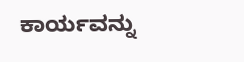ಕಾರ್ಯವನ್ನು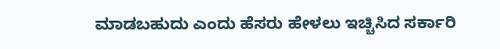ಮಾಡಬಹುದು ಎಂದು ಹೆಸರು ಹೇಳಲು ಇಚ್ಚಿಸಿದ ಸರ್ಕಾರಿ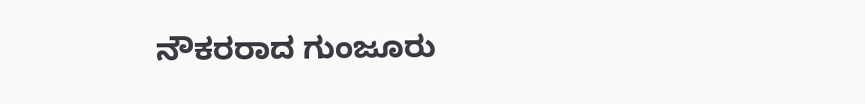ನೌಕರರಾದ ಗುಂಜೂರು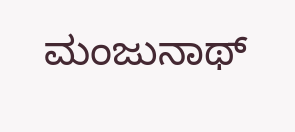ಮಂಜುನಾಥ್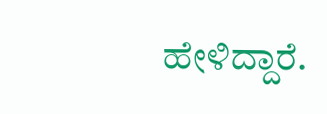ಹೇಳಿದ್ದಾರೆ.